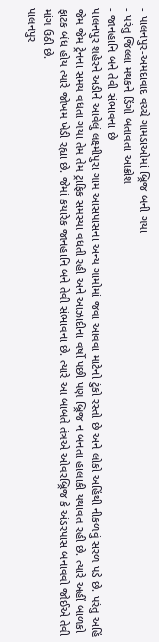- પાલનપુર-અમદાવાદ વચ્ચે ગામડાઓમાં બ્ર્રિજ બની ગયા
- પરંતુ જિલ્લા મથકને ડિંગો બતાવતા આક્રોશ
- જાનહાનિ બને તેવી સંભાવના છે
પાલનપુર શહેરને અડીને આવેલું લક્ષ્મીપુરા ગામ આસપાસના અન્ય ગામોમાં જવા આવવા માટેનો ટુંકો રસ્તો છે અને લોકો અહિંથી નીકળવું સરળ પડે છે. પરંતુ અહિં જેમ જેમ ટ્રેનના સમય વધતા ગયા તેમ તેમ ટ્રાફિક સમસ્યા વધતી રહી અને આઝાદીના વર્ષો પછી પણ બ્ર્રિજ ન બનતા હાલાકી યથાવત રહી છે. ત્યારે અહીં બાળકો ફાટક બંધ હોય ત્યારે જોખમ ખેડી રહ્યા છે. જેમાં કયારેક જાનહાનિ બને તેવી સંભાવના છે. ત્યારે આ બાબતે તંત્રએ ઓવરબ્ર્રિજ કે અંડરપાસ બનાવવો જોઈએ તેવી માંગ ઉઠી છે.
પાલનપુર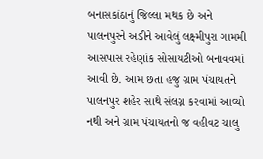બનાસકાંઠાનું જિલ્લા મથક છે અને પાલનપુરને અડીને આવેલું લક્ષ્મીપુરા ગામમી આસપાસ રહેણાંક સોસાયટીઓ બનાવવમાં આવી છે. આમ છતા હજુ ગ્રામ પંચાયતને પાલનપુર શહેર સાથે સંલગ્ન કરવામાં આવ્યો નથી અને ગ્રામ પંચાયતનો જ વહીવટ ચાલુ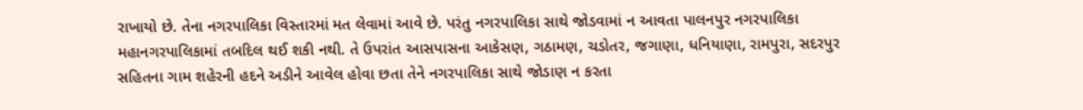રાખાયો છે. તેના નગરપાલિકા વિસ્તારમાં મત લેવામાં આવે છે. પરંતુ નગરપાલિકા સાથે જોડવામાં ન આવતા પાલનપુર નગરપાલિકા મહાનગરપાલિકામાં તબદિલ થઈ શકી નથી. તે ઉપરાંત આસપાસના આકેસણ, ગઠામણ, ચડોતર, જગાણા, ધનિયાણા, રામપુરા, સદરપુર સહિતના ગામ શહેરની હદને અડીને આવેલ હોવા છતા તેને નગરપાલિકા સાથે જોડાણ ન કરતા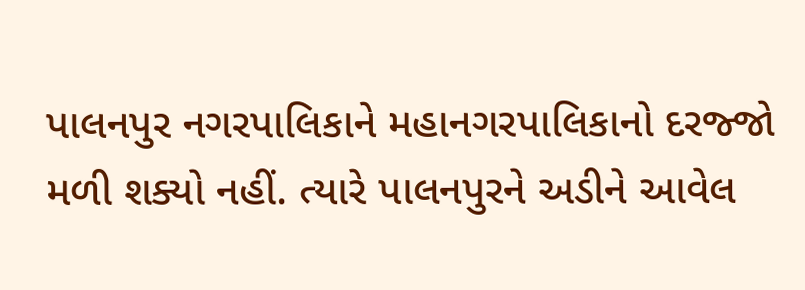પાલનપુર નગરપાલિકાને મહાનગરપાલિકાનો દરજ્જો મળી શક્યો નહીં. ત્યારે પાલનપુરને અડીને આવેલ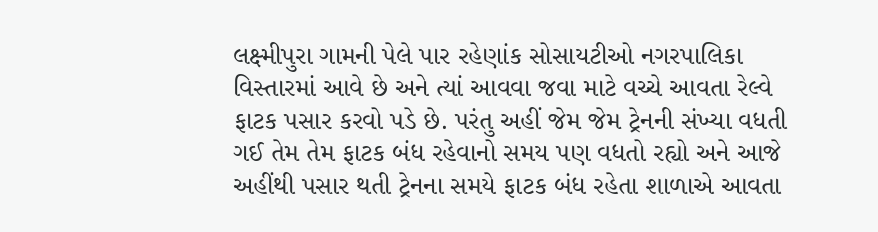લક્ષ્મીપુરા ગામની પેલે પાર રહેણાંક સોસાયટીઓ નગરપાલિકા વિસ્તારમાં આવે છે અને ત્યાં આવવા જવા માટે વચ્ચે આવતા રેલ્વે ફાટક પસાર કરવો પડે છે. પરંતુ અહીં જેમ જેમ ટ્રેનની સંખ્યા વધતી ગઈ તેમ તેમ ફાટક બંધ રહેવાનો સમય પણ વધતો રહ્યો અને આજે અહીંથી પસાર થતી ટ્રેનના સમયે ફાટક બંધ રહેતા શાળાએ આવતા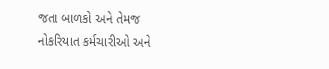જતા બાળકો અને તેમજ નોકરિયાત કર્મચારીઓ અને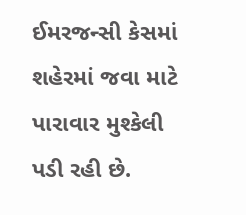ઈમરજન્સી કેસમાં શહેરમાં જવા માટે પારાવાર મુશ્કેલી પડી રહી છે.